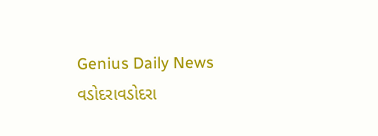Genius Daily News
વડોદરાવડોદરા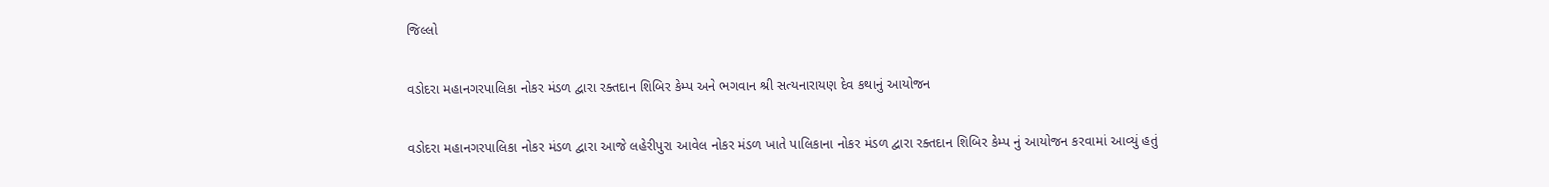જિલ્લો

વડોદરા મહાનગરપાલિકા નોકર મંડળ દ્વારા રક્તદાન શિબિર કેમ્પ અને ભગવાન શ્રી સત્યનારાયણ દેવ કથાનું આયોજન

વડોદરા મહાનગરપાલિકા નોકર મંડળ દ્વારા આજે લહેરીપુરા આવેલ નોકર મંડળ ખાતે પાલિકાના નોકર મંડળ દ્વારા રક્તદાન શિબિર કેમ્પ નું આયોજન કરવામાં આવ્યું હતું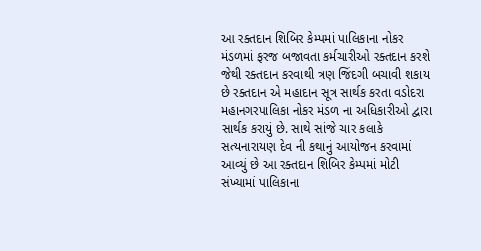આ રક્તદાન શિબિર કેમ્પમાં પાલિકાના નોકર મંડળમાં ફરજ બજાવતા કર્મચારીઓ રક્તદાન કરશે જેથી રક્તદાન કરવાથી ત્રણ જિંદગી બચાવી શકાય છે રક્તદાન એ મહાદાન સૂત્ર સાર્થક કરતા વડોદરા મહાનગરપાલિકા નોકર મંડળ ના અધિકારીઓ દ્વારા સાર્થક કરાયું છે. સાથે સાંજે ચાર કલાકે સત્યનારાયણ દેવ ની કથાનું આયોજન કરવામાં આવ્યું છે આ રક્તદાન શિબિર કેમ્પમાં મોટી સંખ્યામાં પાલિકાના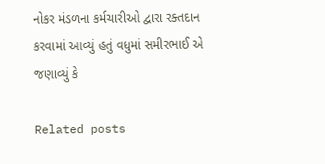નોકર મંડળના કર્મચારીઓ દ્વારા રક્તદાન કરવામાં આવ્યું હતું વધુમાં સમીરભાઈ એ જણાવ્યું કે

Related posts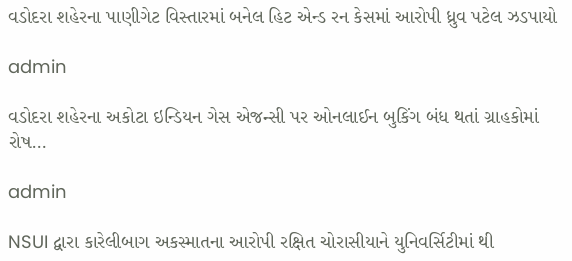વડોદરા શહેરના પાણીગેટ વિસ્તારમાં બનેલ હિટ એન્ડ રન કેસમાં આરોપી ધ્રુવ પટેલ ઝડપાયો

admin

વડોદરા શહેરના અકોટા ઇન્ડિયન ગેસ એજન્સી પર ઓનલાઈન બુકિંગ બંધ થતાં ગ્રાહકોમાં રોષ…

admin

NSUI દ્વારા કારેલીબાગ અકસ્માતના આરોપી રક્ષિત ચોરાસીયાને યુનિવર્સિટીમાં થી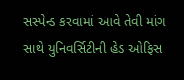સસ્પેન્ડ કરવામાં આવે તેવી માંગ સાથે યુનિવર્સિટીની હેડ ઓફિસ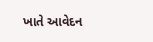ખાતે આવેદન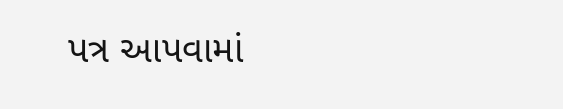પત્ર આપવામાં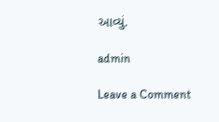આવ્યું.

admin

Leave a Comment